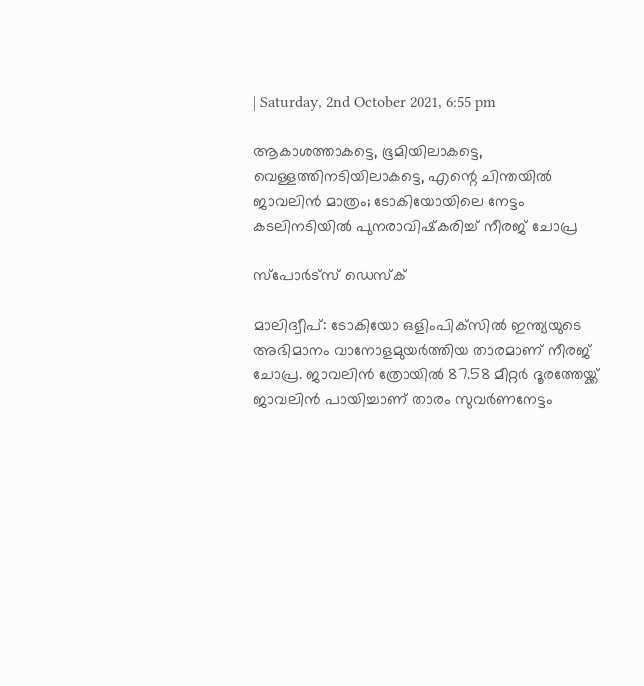| Saturday, 2nd October 2021, 6:55 pm

ആകാശത്താകട്ടെ, ഭൂമിയിലാകട്ടെ, വെള്ളത്തിനടിയിലാകട്ടെ, എന്റെ ചിന്തയില്‍ ജാവലിന്‍ മാത്രം; ടോകിയോയിലെ നേട്ടം കടലിനടിയില്‍ പുനരാവിഷ്‌കരിച്ച് നീരജ് ചോപ്ര

സ്പോര്‍ട്സ് ഡെസ്‌ക്

മാലിദ്വീപ്: ടോകിയോ ഒളിംപിക്‌സില്‍ ഇന്ത്യയുടെ അഭിമാനം വാനോളമുയര്‍ത്തിയ താരമാണ് നീരജ് ചോപ്ര. ജാവലിന്‍ ത്രോയില്‍ 87.58 മീറ്റര്‍ ദൂരത്തേയ്ക്ക് ജാവലിന്‍ പായിച്ചാണ് താരം സുവര്‍ണനേട്ടം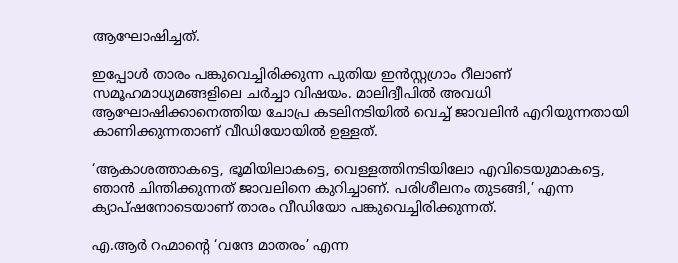ആഘോഷിച്ചത്.

ഇപ്പോള്‍ താരം പങ്കുവെച്ചിരിക്കുന്ന പുതിയ ഇന്‍സ്റ്റഗ്രാം റീലാണ് സമൂഹമാധ്യമങ്ങളിലെ ചര്‍ച്ചാ വിഷയം. മാലിദ്വീപില്‍ അവധി ആഘോഷിക്കാനെത്തിയ ചോപ്ര കടലിനടിയില്‍ വെച്ച് ജാവലിന്‍ എറിയുന്നതായി കാണിക്കുന്നതാണ് വീഡിയോയില്‍ ഉള്ളത്.

‘ആകാശത്താകട്ടെ, ഭൂമിയിലാകട്ടെ, വെള്ളത്തിനടിയിലോ എവിടെയുമാകട്ടെ, ഞാന്‍ ചിന്തിക്കുന്നത് ജാവലിനെ കുറിച്ചാണ്. പരിശീലനം തുടങ്ങി,’ എന്ന ക്യാപ്ഷനോടെയാണ് താരം വീഡിയോ പങ്കുവെച്ചിരിക്കുന്നത്.

എ.ആര്‍ റഹ്മാന്റെ ‘വന്ദേ മാതരം’ എന്ന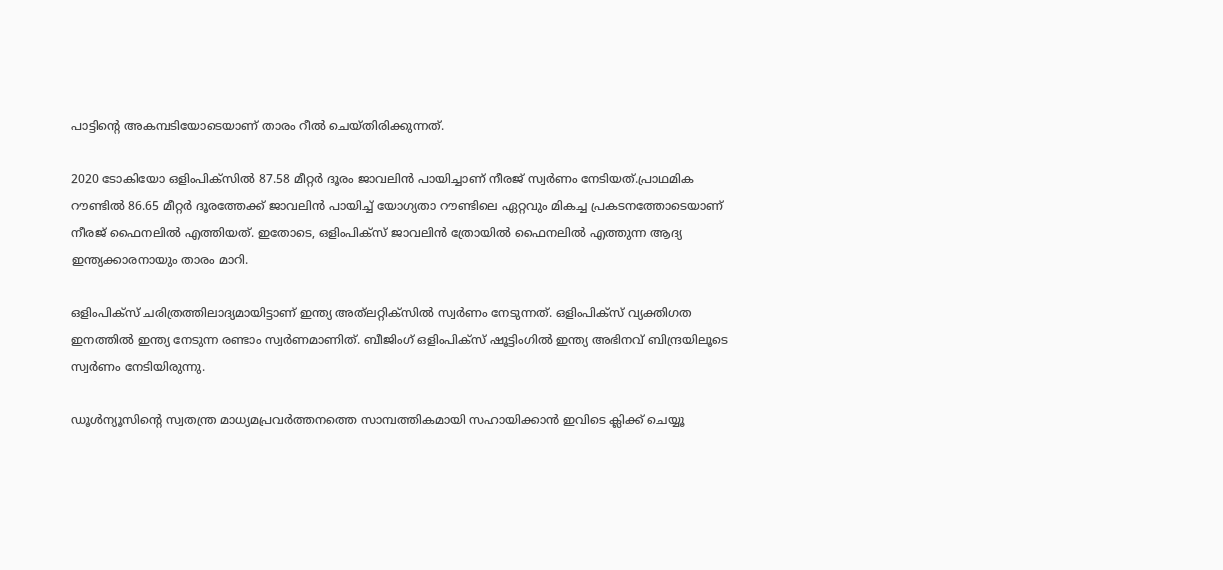പാട്ടിന്റെ അകമ്പടിയോടെയാണ് താരം റീല്‍ ചെയ്തിരിക്കുന്നത്.

2020 ടോകിയോ ഒളിംപിക്‌സില്‍ 87.58 മീറ്റര്‍ ദൂരം ജാവലിന്‍ പായിച്ചാണ് നീരജ് സ്വര്‍ണം നേടിയത്.പ്രാഥമിക റൗണ്ടില്‍ 86.65 മീറ്റര്‍ ദൂരത്തേക്ക് ജാവലിന്‍ പായിച്ച് യോഗ്യതാ റൗണ്ടിലെ ഏറ്റവും മികച്ച പ്രകടനത്തോടെയാണ് നീരജ് ഫൈനലില്‍ എത്തിയത്. ഇതോടെ, ഒളിംപിക്‌സ് ജാവലിന്‍ ത്രോയില്‍ ഫൈനലില്‍ എത്തുന്ന ആദ്യ ഇന്ത്യക്കാരനായും താരം മാറി.

ഒളിംപിക്‌സ് ചരിത്രത്തിലാദ്യമായിട്ടാണ് ഇന്ത്യ അത്‌ലറ്റിക്‌സില്‍ സ്വര്‍ണം നേടുന്നത്. ഒളിംപിക്‌സ് വ്യക്തിഗത ഇനത്തില്‍ ഇന്ത്യ നേടുന്ന രണ്ടാം സ്വര്‍ണമാണിത്. ബീജിംഗ് ഒളിംപിക്‌സ് ഷൂട്ടിംഗില്‍ ഇന്ത്യ അഭിനവ് ബിന്ദ്രയിലൂടെ സ്വര്‍ണം നേടിയിരുന്നു.

ഡൂള്‍ന്യൂസിന്റെ സ്വതന്ത്ര മാധ്യമപ്രവര്‍ത്തനത്തെ സാമ്പത്തികമായി സഹായിക്കാന്‍ ഇവിടെ ക്ലിക്ക് ചെയ്യൂ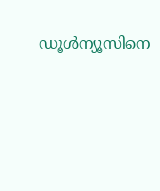ഡൂള്‍ന്യൂസിനെ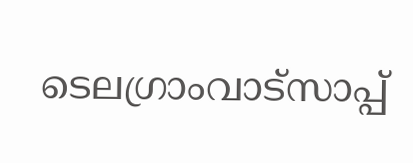ടെലഗ്രാംവാട്‌സാപ്പ്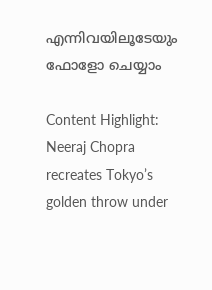എന്നിവയിലൂടേയും  ഫോളോ ചെയ്യാം

Content Highlight: Neeraj Chopra recreates Tokyo’s golden throw under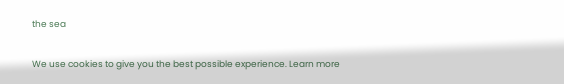the sea

We use cookies to give you the best possible experience. Learn more